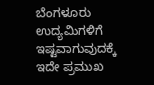ಬೆಂಗಳೂರು ಉದ್ಯಮಿಗಳಿಗೆ ಇಷ್ಟವಾಗುವುದಕ್ಕೆ ಇದೇ ಪ್ರಮುಖ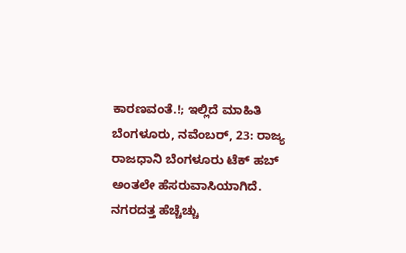ಕಾರಣವಂತೆ.!; ಇಲ್ಲಿದೆ ಮಾಹಿತಿ
ಬೆಂಗಳೂರು, ನವೆಂಬರ್, 23: ರಾಜ್ಯ ರಾಜಧಾನಿ ಬೆಂಗಳೂರು ಟೆಕ್ ಹಬ್ ಅಂತಲೇ ಹೆಸರುವಾಸಿಯಾಗಿದೆ. ನಗರದತ್ತ ಹೆಚ್ಚೆಚ್ಚು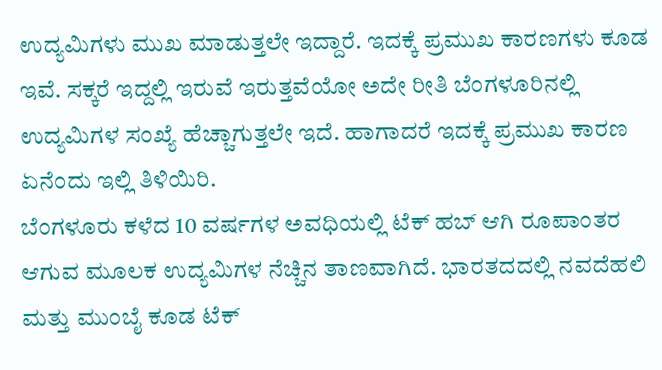ಉದ್ಯಮಿಗಳು ಮುಖ ಮಾಡುತ್ತಲೇ ಇದ್ದಾರೆ. ಇದಕ್ಕೆ ಪ್ರಮುಖ ಕಾರಣಗಳು ಕೂಡ ಇವೆ. ಸಕ್ಕರೆ ಇದ್ದಲ್ಲಿ ಇರುವೆ ಇರುತ್ತವೆಯೋ ಅದೇ ರೀತಿ ಬೆಂಗಳೂರಿನಲ್ಲಿ ಉದ್ಯಮಿಗಳ ಸಂಖ್ಯೆ ಹೆಚ್ಚಾಗುತ್ತಲೇ ಇದೆ. ಹಾಗಾದರೆ ಇದಕ್ಕೆ ಪ್ರಮುಖ ಕಾರಣ ಏನೆಂದು ಇಲ್ಲಿ ತಿಳಿಯಿರಿ.
ಬೆಂಗಳೂರು ಕಳೆದ 10 ವರ್ಷಗಳ ಅವಧಿಯಲ್ಲಿ ಟೆಕ್ ಹಬ್ ಆಗಿ ರೂಪಾಂತರ ಆಗುವ ಮೂಲಕ ಉದ್ಯಮಿಗಳ ನೆಚ್ಚಿನ ತಾಣವಾಗಿದೆ. ಭಾರತದದಲ್ಲಿ ನವದೆಹಲಿ ಮತ್ತು ಮುಂಬೈ ಕೂಡ ಟೆಕ್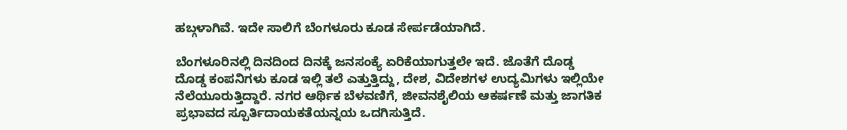ಹಬ್ಗಳಾಗಿವೆ. ಇದೇ ಸಾಲಿಗೆ ಬೆಂಗಳೂರು ಕೂಡ ಸೇರ್ಪಡೆಯಾಗಿದೆ.

ಬೆಂಗಳೂರಿನಲ್ಲಿ ದಿನದಿಂದ ದಿನಕ್ಕೆ ಜನಸಂಕ್ಯೆ ಏರಿಕೆಯಾಗುತ್ತಲೇ ಇದೆ. ಜೊತೆಗೆ ದೊಡ್ಡ ದೊಡ್ಡ ಕಂಪನಿಗಳು ಕೂಡ ಇಲ್ಲಿ ತಲೆ ಎತ್ತುತ್ತಿದ್ದು, ದೇಶ, ವಿದೇಶಗಳ ಉದ್ಯಮಿಗಳು ಇಲ್ಲಿಯೇ ನೆಲೆಯೂರುತ್ತಿದ್ದಾರೆ. ನಗರ ಆರ್ಥಿಕ ಬೆಳವಣಿಗೆ, ಜೀವನಶೈಲಿಯ ಆಕರ್ಷಣೆ ಮತ್ತು ಜಾಗತಿಕ ಪ್ರಭಾವದ ಸ್ಪೂರ್ತಿದಾಯಕತೆಯನ್ನಯ ಒದಗಿಸುತ್ತಿದೆ.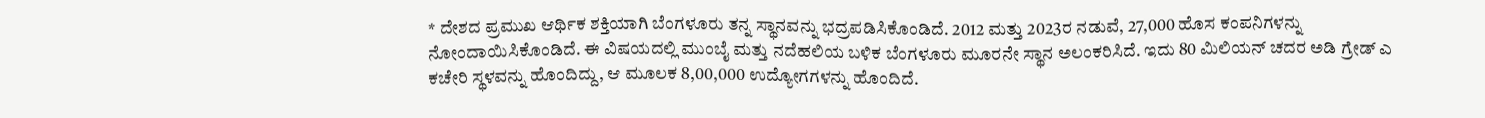* ದೇಶದ ಪ್ರಮುಖ ಆರ್ಥಿಕ ಶಕ್ತಿಯಾಗಿ ಬೆಂಗಳೂರು ತನ್ನ ಸ್ಥಾನವನ್ನು ಭದ್ರಪಡಿಸಿಕೊಂಡಿದೆ. 2012 ಮತ್ತು 2023ರ ನಡುವೆ, 27,000 ಹೊಸ ಕಂಪನಿಗಳನ್ನು ನೋಂದಾಯಿಸಿಕೊಂಡಿದೆ. ಈ ವಿಷಯದಲ್ಲಿ ಮುಂಬೈ ಮತ್ತು ನದೆಹಲಿಯ ಬಳಿಕ ಬೆಂಗಳೂರು ಮೂರನೇ ಸ್ಥಾನ ಅಲಂಕರಿಸಿದೆ. ಇದು 80 ಮಿಲಿಯನ್ ಚದರ ಅಡಿ ಗ್ರೇಡ್ ಎ ಕಚೇರಿ ಸ್ಥಳವನ್ನು ಹೊಂದಿದ್ದು, ಆ ಮೂಲಕ 8,00,000 ಉದ್ಯೋಗಗಳನ್ನು ಹೊಂದಿದೆ.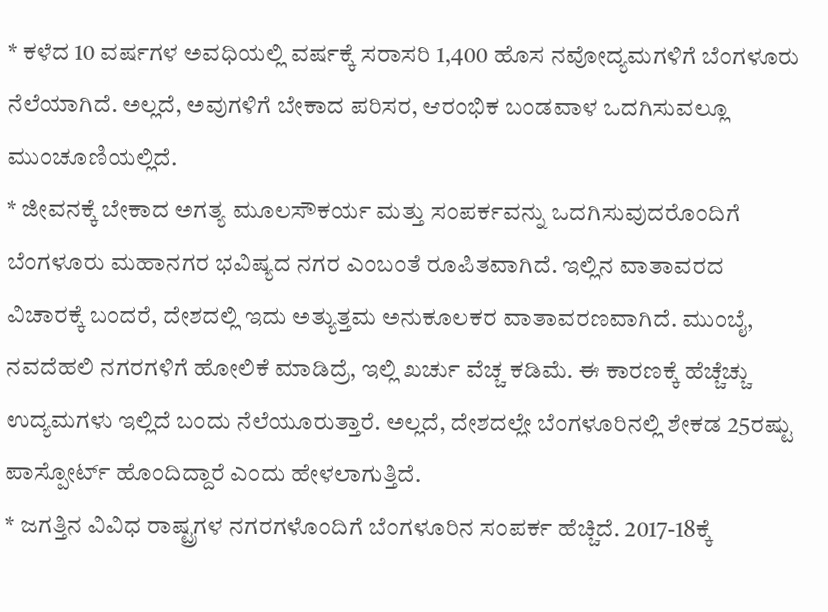* ಕಳೆದ 10 ವರ್ಷಗಳ ಅವಧಿಯಲ್ಲಿ ವರ್ಷಕ್ಕೆ ಸರಾಸರಿ 1,400 ಹೊಸ ನವೋದ್ಯಮಗಳಿಗೆ ಬೆಂಗಳೂರು ನೆಲೆಯಾಗಿದೆ. ಅಲ್ಲದೆ, ಅವುಗಳಿಗೆ ಬೇಕಾದ ಪರಿಸರ, ಆರಂಭಿಕ ಬಂಡವಾಳ ಒದಗಿಸುವಲ್ಲೂ ಮುಂಚೂಣಿಯಲ್ಲಿದೆ.
* ಜೀವನಕ್ಕೆ ಬೇಕಾದ ಅಗತ್ಯ ಮೂಲಸೌಕರ್ಯ ಮತ್ತು ಸಂಪರ್ಕವನ್ನು ಒದಗಿಸುವುದರೊಂದಿಗೆ ಬೆಂಗಳೂರು ಮಹಾನಗರ ಭವಿಷ್ಯದ ನಗರ ಎಂಬಂತೆ ರೂಪಿತವಾಗಿದೆ. ಇಲ್ಲಿನ ವಾತಾವರದ ವಿಚಾರಕ್ಕೆ ಬಂದರೆ, ದೇಶದಲ್ಲಿ ಇದು ಅತ್ಯುತ್ತಮ ಅನುಕೂಲಕರ ವಾತಾವರಣವಾಗಿದೆ. ಮುಂಬೈ, ನವದೆಹಲಿ ನಗರಗಳಿಗೆ ಹೋಲಿಕೆ ಮಾಡಿದ್ರೆ, ಇಲ್ಲಿ ಖರ್ಚು ವೆಚ್ಚ ಕಡಿಮೆ. ಈ ಕಾರಣಕ್ಕೆ ಹೆಚ್ಚೆಚ್ಚು ಉದ್ಯಮಗಳು ಇಲ್ಲಿದೆ ಬಂದು ನೆಲೆಯೂರುತ್ತಾರೆ. ಅಲ್ಲದೆ, ದೇಶದಲ್ಲೇ ಬೆಂಗಳೂರಿನಲ್ಲಿ ಶೇಕಡ 25ರಷ್ಟು ಪಾಸ್ಪೋರ್ಟ್ ಹೊಂದಿದ್ದಾರೆ ಎಂದು ಹೇಳಲಾಗುತ್ತಿದೆ.
* ಜಗತ್ತಿನ ವಿವಿಧ ರಾಷ್ಟ್ರಗಳ ನಗರಗಳೊಂದಿಗೆ ಬೆಂಗಳೂರಿನ ಸಂಪರ್ಕ ಹೆಚ್ಚಿದೆ. 2017-18ಕ್ಕೆ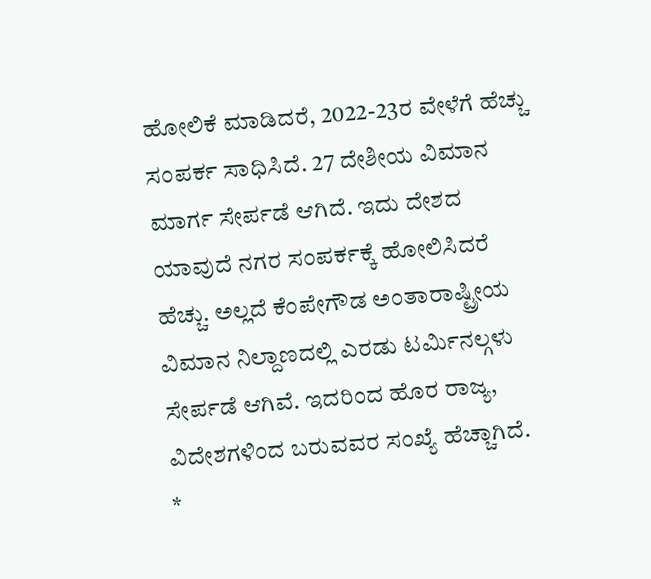ಹೋಲಿಕೆ ಮಾಡಿದರೆ, 2022-23ರ ವೇಳೆಗೆ ಹೆಚ್ಚು ಸಂಪರ್ಕ ಸಾಧಿಸಿದೆ. 27 ದೇಶೀಯ ವಿಮಾನ ಮಾರ್ಗ ಸೇರ್ಪಡೆ ಆಗಿದೆ. ಇದು ದೇಶದ ಯಾವುದೆ ನಗರ ಸಂಪರ್ಕಕ್ಕೆ ಹೋಲಿಸಿದರೆ ಹೆಚ್ಚು. ಅಲ್ಲದೆ ಕೆಂಪೇಗೌಡ ಅಂತಾರಾಷ್ಟ್ರೀಯ ವಿಮಾನ ನಿಲ್ದಾಣದಲ್ಲಿ ಎರಡು ಟರ್ಮಿನಲ್ಗಳು ಸೇರ್ಪಡೆ ಆಗಿವೆ. ಇದರಿಂದ ಹೊರ ರಾಜ್ಯ, ವಿದೇಶಗಳಿಂದ ಬರುವವರ ಸಂಖ್ಯೆ ಹೆಚ್ಚಾಗಿದೆ.
*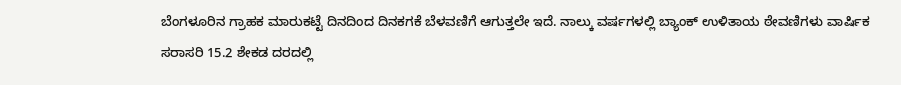ಬೆಂಗಳೂರಿನ ಗ್ರಾಹಕ ಮಾರುಕಟ್ಟೆ ದಿನದಿಂದ ದಿನಕಗಕೆ ಬೆಳವಣಿಗೆ ಆಗುತ್ತಲೇ ಇದೆ. ನಾಲ್ಕು ವರ್ಷಗಳಲ್ಲಿ ಬ್ಯಾಂಕ್ ಉಳಿತಾಯ ಠೇವಣಿಗಳು ವಾರ್ಷಿಕ ಸರಾಸರಿ 15.2 ಶೇಕಡ ದರದಲ್ಲಿ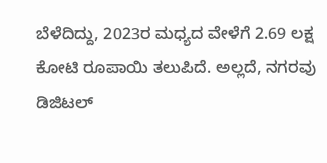ಬೆಳೆದಿದ್ದು, 2023ರ ಮಧ್ಯದ ವೇಳೆಗೆ 2.69 ಲಕ್ಷ ಕೋಟಿ ರೂಪಾಯಿ ತಲುಪಿದೆ. ಅಲ್ಲದೆ, ನಗರವು ಡಿಜಿಟಲ್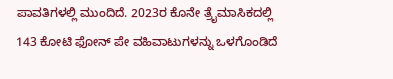ಪಾವತಿಗಳಲ್ಲಿ ಮುಂದಿದೆ. 2023ರ ಕೊನೇ ತ್ರೈಮಾಸಿಕದಲ್ಲಿ 143 ಕೋಟಿ ಫೋನ್ ಪೇ ವಹಿವಾಟುಗಳನ್ನು ಒಳಗೊಂಡಿದೆ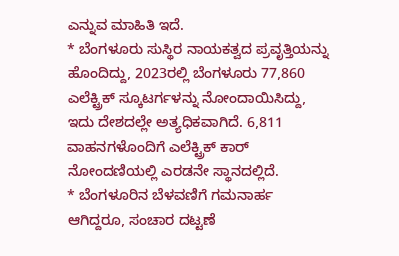ಎನ್ನುವ ಮಾಹಿತಿ ಇದೆ.
* ಬೆಂಗಳೂರು ಸುಸ್ಥಿರ ನಾಯಕತ್ವದ ಪ್ರವೃತ್ತಿಯನ್ನು ಹೊಂದಿದ್ದು, 2023ರಲ್ಲಿ ಬೆಂಗಳೂರು 77,860 ಎಲೆಕ್ಟ್ರಿಕ್ ಸ್ಕೂಟರ್ಗಳನ್ನು ನೋಂದಾಯಿಸಿದ್ದು, ಇದು ದೇಶದಲ್ಲೇ ಅತ್ಯಧಿಕವಾಗಿದೆ. 6,811 ವಾಹನಗಳೊಂದಿಗೆ ಎಲೆಕ್ಟ್ರಿಕ್ ಕಾರ್ ನೋಂದಣಿಯಲ್ಲಿ ಎರಡನೇ ಸ್ಥಾನದಲ್ಲಿದೆ.
* ಬೆಂಗಳೂರಿನ ಬೆಳವಣಿಗೆ ಗಮನಾರ್ಹ ಆಗಿದ್ದರೂ, ಸಂಚಾರ ದಟ್ಟಣೆ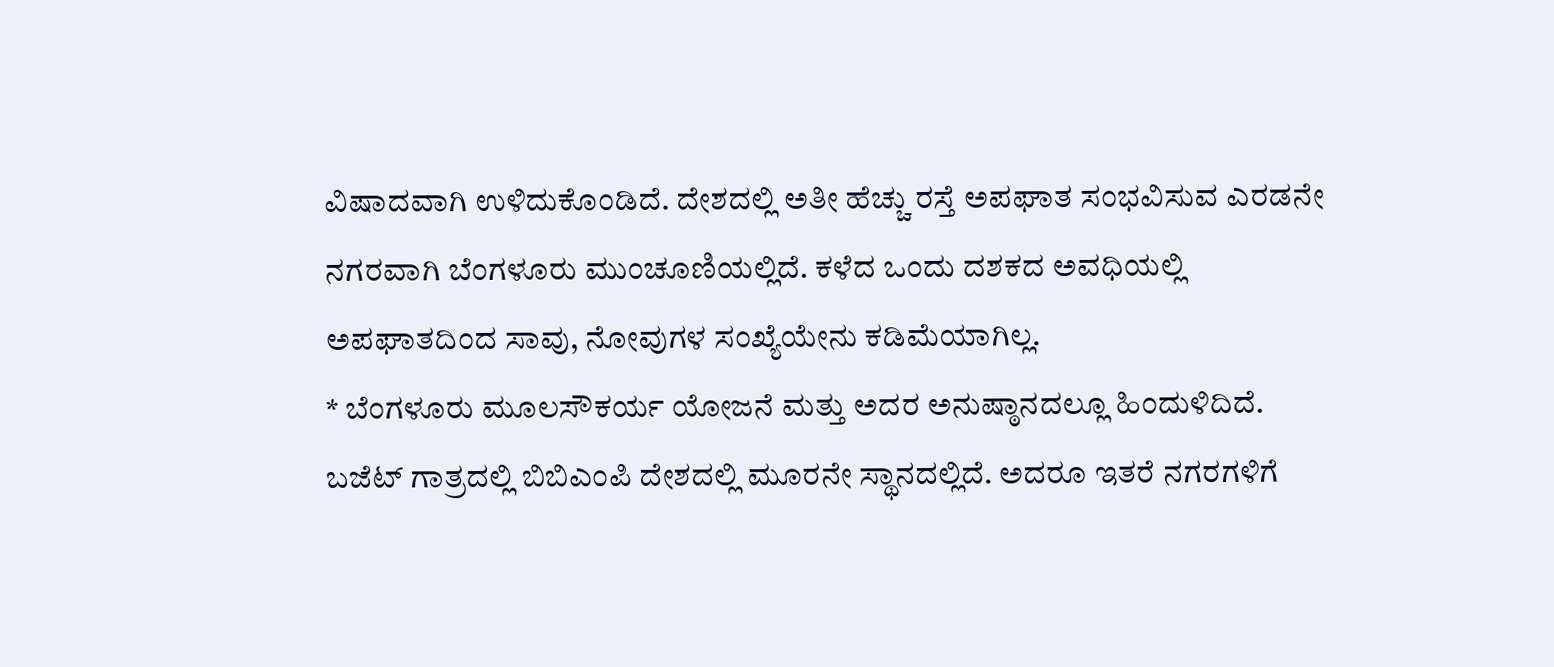ವಿಷಾದವಾಗಿ ಉಳಿದುಕೊಂಡಿದೆ. ದೇಶದಲ್ಲಿ ಅತೀ ಹೆಚ್ಚು ರಸ್ತೆ ಅಪಘಾತ ಸಂಭವಿಸುವ ಎರಡನೇ ನಗರವಾಗಿ ಬೆಂಗಳೂರು ಮುಂಚೂಣಿಯಲ್ಲಿದೆ. ಕಳೆದ ಒಂದು ದಶಕದ ಅವಧಿಯಲ್ಲಿ ಅಪಘಾತದಿಂದ ಸಾವು, ನೋವುಗಳ ಸಂಖ್ಯೆಯೇನು ಕಡಿಮೆಯಾಗಿಲ್ಲ.
* ಬೆಂಗಳೂರು ಮೂಲಸೌಕರ್ಯ ಯೋಜನೆ ಮತ್ತು ಅದರ ಅನುಷ್ಠಾನದಲ್ಲೂ ಹಿಂದುಳಿದಿದೆ. ಬಜೆಟ್ ಗಾತ್ರದಲ್ಲಿ ಬಿಬಿಎಂಪಿ ದೇಶದಲ್ಲಿ ಮೂರನೇ ಸ್ಥಾನದಲ್ಲಿದೆ. ಅದರೂ ಇತರೆ ನಗರಗಳಿಗೆ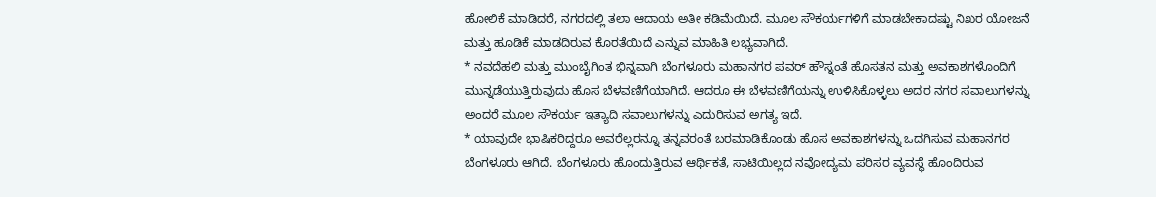ಹೋಲಿಕೆ ಮಾಡಿದರೆ, ನಗರದಲ್ಲಿ ತಲಾ ಆದಾಯ ಅತೀ ಕಡಿಮೆಯಿದೆ. ಮೂಲ ಸೌಕರ್ಯಗಳಿಗೆ ಮಾಡಬೇಕಾದಷ್ಟು ನಿಖರ ಯೋಜನೆ ಮತ್ತು ಹೂಡಿಕೆ ಮಾಡದಿರುವ ಕೊರತೆಯಿದೆ ಎನ್ನುವ ಮಾಹಿತಿ ಲಭ್ಯವಾಗಿದೆ.
* ನವದೆಹಲಿ ಮತ್ತು ಮುಂಬೈಗಿಂತ ಭಿನ್ನವಾಗಿ ಬೆಂಗಳೂರು ಮಹಾನಗರ ಪವರ್ ಹೌಸ್ನಂತೆ ಹೊಸತನ ಮತ್ತು ಅವಕಾಶಗಳೊಂದಿಗೆ ಮುನ್ನಡೆಯುತ್ತಿರುವುದು ಹೊಸ ಬೆಳವಣಿಗೆಯಾಗಿದೆ. ಆದರೂ ಈ ಬೆಳವಣಿಗೆಯನ್ನು ಉಳಿಸಿಕೊಳ್ಳಲು ಅದರ ನಗರ ಸವಾಲುಗಳನ್ನು ಅಂದರೆ ಮೂಲ ಸೌಕರ್ಯ ಇತ್ಯಾದಿ ಸವಾಲುಗಳನ್ನು ಎದುರಿಸುವ ಅಗತ್ಯ ಇದೆ.
* ಯಾವುದೇ ಭಾಷಿಕರಿದ್ದರೂ ಅವರೆಲ್ಲರನ್ನೂ ತನ್ನವರಂತೆ ಬರಮಾಡಿಕೊಂಡು ಹೊಸ ಅವಕಾಶಗಳನ್ನು ಒದಗಿಸುವ ಮಹಾನಗರ ಬೆಂಗಳೂರು ಆಗಿದೆ. ಬೆಂಗಳೂರು ಹೊಂದುತ್ತಿರುವ ಆರ್ಥಿಕತೆ, ಸಾಟಿಯಿಲ್ಲದ ನವೋದ್ಯಮ ಪರಿಸರ ವ್ಯವಸ್ಥೆ ಹೊಂದಿರುವ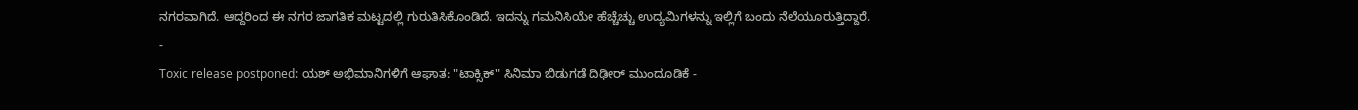ನಗರವಾಗಿದೆ. ಆದ್ದರಿಂದ ಈ ನಗರ ಜಾಗತಿಕ ಮಟ್ಟದಲ್ಲಿ ಗುರುತಿಸಿಕೊಂಡಿದೆ. ಇದನ್ನು ಗಮನಿಸಿಯೇ ಹೆಚ್ಚೆಚ್ಚು ಉದ್ಯಮಿಗಳನ್ನು ಇಲ್ಲಿಗೆ ಬಂದು ನೆಲೆಯೂರುತ್ತಿದ್ದಾರೆ.
-
Toxic release postponed: ಯಶ್ ಅಭಿಮಾನಿಗಳಿಗೆ ಆಘಾತ: "ಟಾಕ್ಸಿಕ್" ಸಿನಿಮಾ ಬಿಡುಗಡೆ ದಿಢೀರ್ ಮುಂದೂಡಿಕೆ -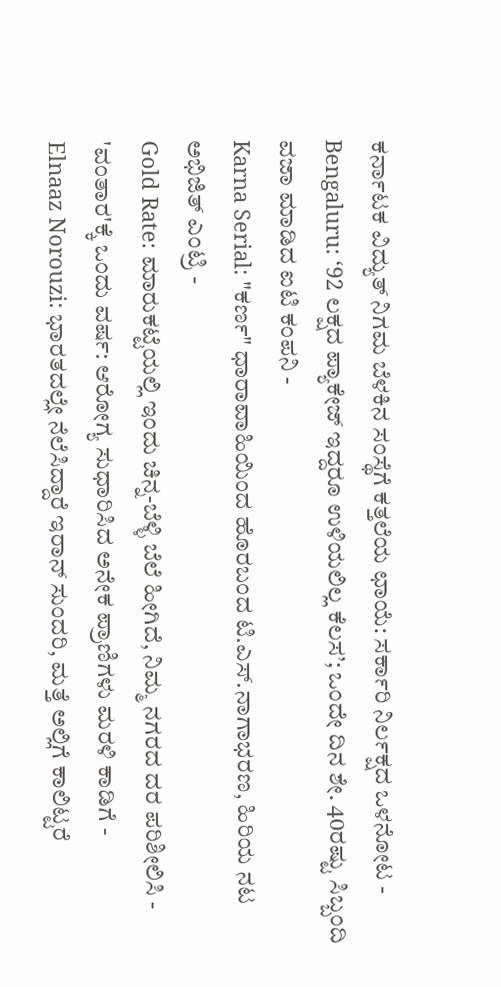ಕರ್ನಾಟಕ ವಿದ್ಯುತ್ ನಿಗಮ ಬೆಳಕಿನ ಸಂಸ್ಥೆಗೆ ಕತ್ತಲೆಯ ಛಾಯೆ: ಸರ್ಕಾರಿ ನಿರ್ಲಕ್ಷದ ಒಳನೋಟ -
Bengaluru: ‘92 ಲಕ್ಷದ ಪ್ಯಾಕೇಜ್ ಇದ್ದರೂ ಉಳಿಯಲಿಲ್ಲ ಕೆಲಸ’; ಒಂದೇ ದಿನ ಶೇ. 40ರಷ್ಟು ಸಿಬ್ಬಂದಿ ವಜಾ ಮಾಡಿದ ಐಟಿ ಕಂಪನಿ -
Karna Serial: "ಕರ್ಣ" ಧಾರಾವಾಹಿಯಿಂದ ಹೊರಬಂದ ಟಿ.ಎಸ್.ನಾಗಾಭರಣ, ಹಿರಿಯ ನಟ ಅಭಿಜಿತ್ ಎಂಟ್ರಿ -
Gold Rate: ಮಾರುಕಟ್ಟೆಯಲ್ಲಿ ಇಂದು ಚಿನ್ನ-ಬೆಳ್ಳಿ ಬೆಲೆ ಹೀಗಿದೆ, ನಿಮ್ಮ ನಗರದ ದರ ಪರಿಶೀಲಿಸಿ -
'ವಂತಾರ'ಕ್ಕೆ ಒಂದು ವರ್ಷ: ಆರೋಗ್ಯ ಸುಧಾರಿಸಿದ ಅನೇಕ ಪ್ರಾಣಿಗಳು ಮರಳಿ ಕಾಡಿಗೆ -
Elnaaz Norouzi: ಭಾರತದಲ್ಲೇ ನೆಲೆಸಿದ್ದಾರೆ ಇರಾನ್ ಸುಂದರಿ, ಮತ್ತೆ ಅಲ್ಲಿಗೆ ಕಾಲಿಟ್ಟರೆ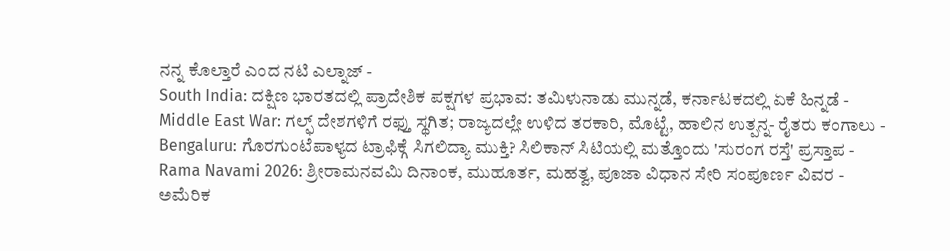ನನ್ನ ಕೊಲ್ತಾರೆ ಎಂದ ನಟಿ ಎಲ್ನಾಜ್ -
South India: ದಕ್ಷಿಣ ಭಾರತದಲ್ಲಿ ಪ್ರಾದೇಶಿಕ ಪಕ್ಷಗಳ ಪ್ರಭಾವ: ತಮಿಳುನಾಡು ಮುನ್ನಡೆ, ಕರ್ನಾಟಕದಲ್ಲಿ ಏಕೆ ಹಿನ್ನಡೆ -
Middle East War: ಗಲ್ಫ್ ದೇಶಗಳಿಗೆ ರಫ್ತು ಸ್ಥಗಿತ; ರಾಜ್ಯದಲ್ಲೇ ಉಳಿದ ತರಕಾರಿ, ಮೊಟ್ಟೆ, ಹಾಲಿನ ಉತ್ಪನ್ನ- ರೈತರು ಕಂಗಾಲು -
Bengaluru: ಗೊರಗುಂಟೆಪಾಳ್ಯದ ಟ್ರಾಫಿಕ್ಗೆ ಸಿಗಲಿದ್ಯಾ ಮುಕ್ತಿ? ಸಿಲಿಕಾನ್ ಸಿಟಿಯಲ್ಲಿ ಮತ್ತೊಂದು 'ಸುರಂಗ ರಸ್ತೆ' ಪ್ರಸ್ತಾಪ -
Rama Navami 2026: ಶ್ರೀರಾಮನವಮಿ ದಿನಾಂಕ, ಮುಹೂರ್ತ, ಮಹತ್ವ, ಪೂಜಾ ವಿಧಾನ ಸೇರಿ ಸಂಪೂರ್ಣ ವಿವರ -
ಅಮೆರಿಕ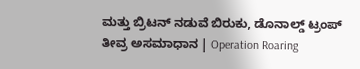ಮತ್ತು ಬ್ರಿಟನ್ ನಡುವೆ ಬಿರುಕು, ಡೊನಾಲ್ಡ್ ಟ್ರಂಪ್ ತೀವ್ರ ಅಸಮಾಧಾನ | Operation Roaring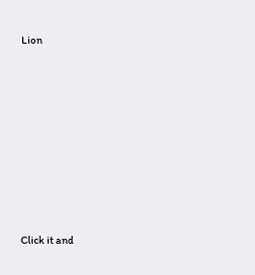Lion












Click it and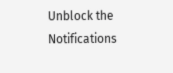Unblock the Notifications